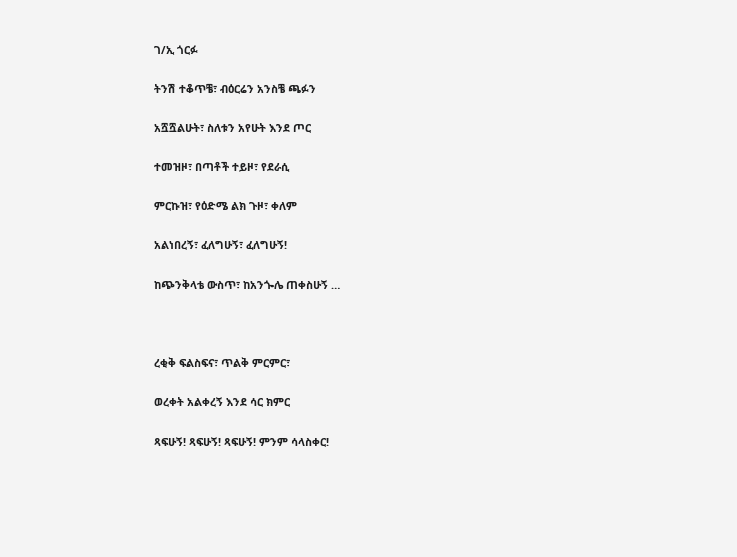ገ/ኢ ጎርፉ

ትንሽ ተቆጥቼ፣ ብዕርሬን አንስቼ ጫፉን

አሿሿልሁት፣ ስለቱን አየሁት እንደ ጦር

ተመዝዞ፣ በጣቶች ተይዞ፣ የደራሲ

ምርኩዝ፣ የዕድሜ ልክ ጉዞ፣ ቀለም

አልነበረኝ፣ ፈለግሁኝ፣ ፈለግሁኝ!

ከጭንቅላቴ ውስጥ፣ ከአንጐሌ ጠቀስሁኝ …



ረቂቅ ፍልስፍና፣ ጥልቅ ምርምር፣

ወረቀት አልቀረኝ እንደ ሳር ክምር

ጻፍሁኝ! ጻፍሁኝ! ጻፍሁኝ! ምንም ሳላስቀር!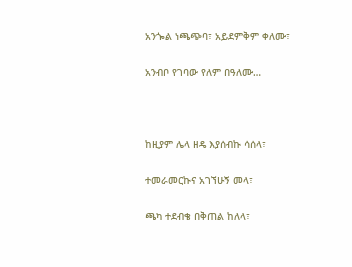አንጐል ነጫጭባ፣ አይደምቅም ቀለሙ፣

አንብቦ የገባው የለም በዓለሙ…



ከዚያም ሌላ ዘዴ እያሰብኩ ሳሰላ፣

ተመራመርኩና አገኘሁኝ መላ፣

ጫካ ተደብቄ በቅጠል ከለላ፣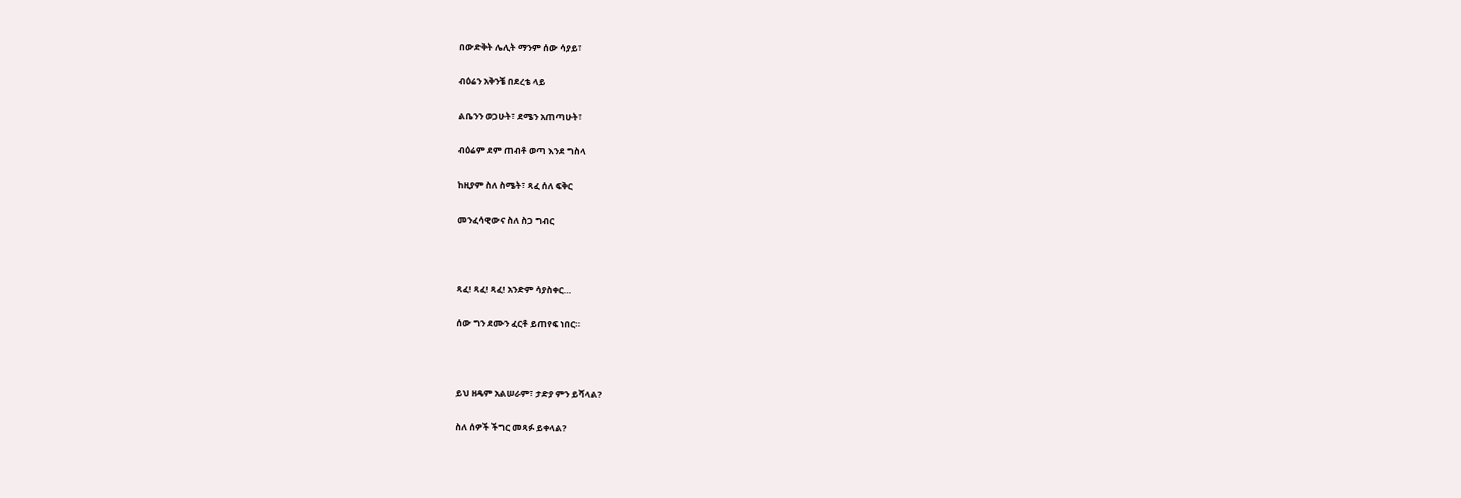በውድቅት ሌሊት ማንም ሰው ሳያይ፣

ብዕሬን አቅንቼ በደረቴ ላይ

ልቤንን ወጋሁት፣ ደሜን አጠጣሁት፣

ብዕሬም ደም ጠብቶ ወጣ እንደ ግስላ

ከዚያም ስለ ስሜት፣ ጻፈ ሰለ ፍቅር

መንፈሳዊውና ስለ ስጋ ግብር



ጻፈ! ጻፈ! ጻፈ! አንድም ሳያስቀር…

ሰው ግን ደሙን ፈርቶ ይጠየፍ ነበር።



ይህ ዘዴም አልሠራም፣ ታድያ ምን ይሻላል?

ስለ ሰዎች ችግር መጻፉ ይቀላል?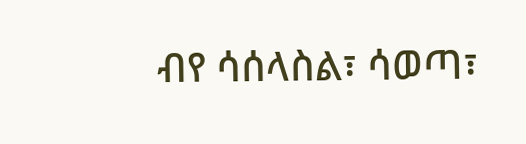ብየ ሳሰላስል፣ ሳወጣ፣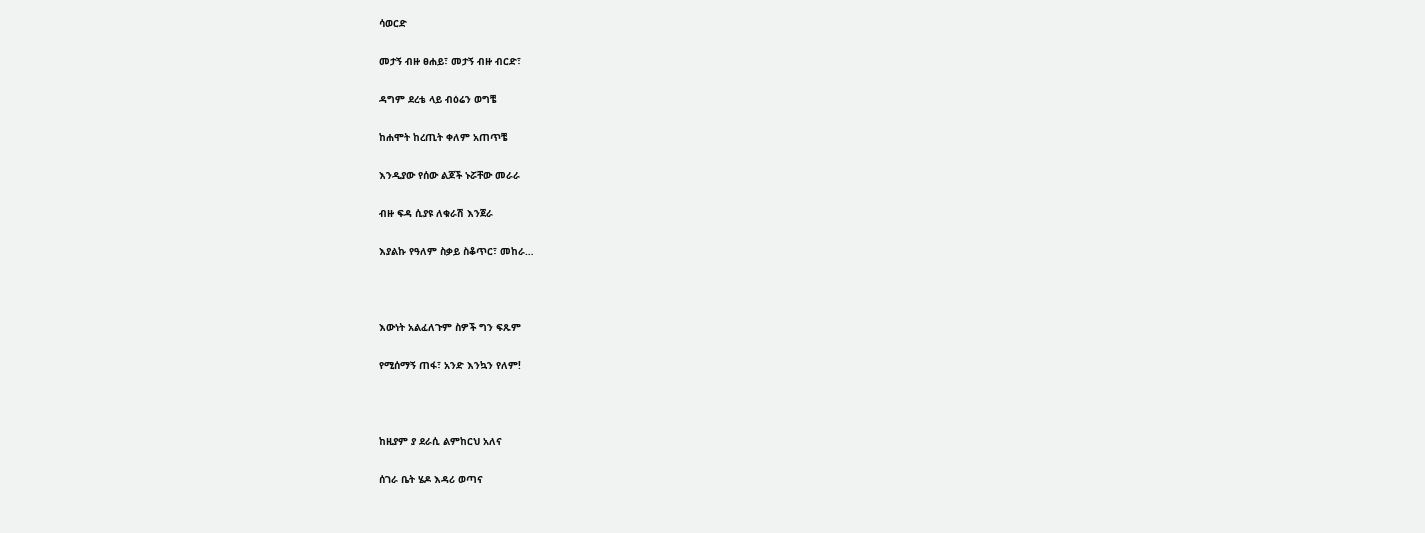ሳወርድ

መታኝ ብዙ ፀሐይ፣ መታኝ ብዙ ብርድ፣

ዳግም ደረቴ ላይ ብዕሬን ወግቼ

ከሐሞት ከረጢት ቀለም አጠጥቼ

እንዲያው የሰው ልጆች ኑሯቸው መራራ

ብዙ ፍዳ ሲያዩ ለቁራሽ እንጀራ

እያልኩ የዓለም ስቃይ ስቆጥር፣ መከራ…



እውነት አልፈለጉም ስዎች ግን ፍጹም

የሚሰማኝ ጠፋ፣ አንድ እንኳን የለም!



ከዚያም ያ ደራሲ ልምከርህ አለና

ሰገራ ቤት ሄዶ እዳሪ ወጣና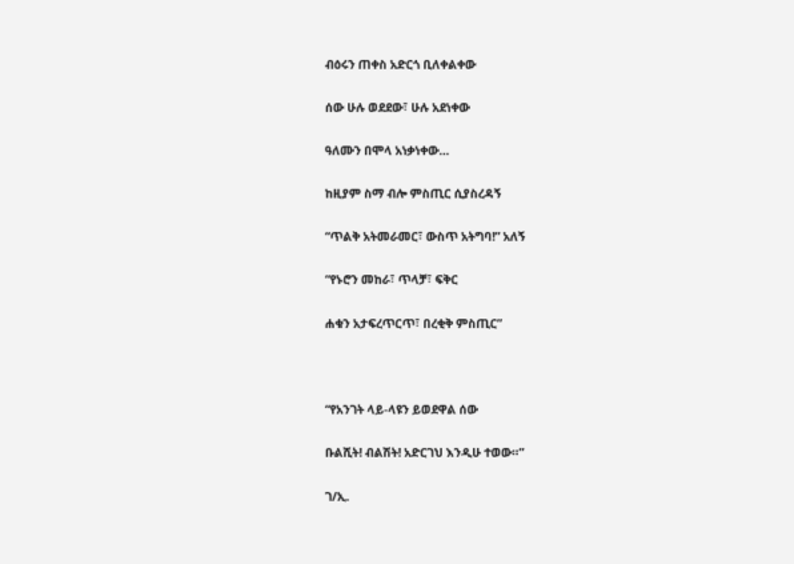ብዕሩን ጠቀስ አድርጎ ቢለቀልቀው

ሰው ሁሉ ወደደው፣ ሁሉ አደነቀው

ዓለሙን በሞላ አነቃነቀው…

ከዚያም ስማ ብሎ ምስጢር ሲያስረዳኝ

“ጥልቅ አትመራመር፣ ውስጥ አትግባ!” አለኝ

“የኑሮን መከራ፣ ጥላቻ፣ ፍቅር

ሐቁን አታፍረጥርጥ፣ በረቂቅ ምስጢር”



“የአንገት ላይ-ላዩን ይወደዋል ሰው

ቡልሺት! ብልሽት! አድርገህ እንዲሁ ተወው።”

ገ/ኢ.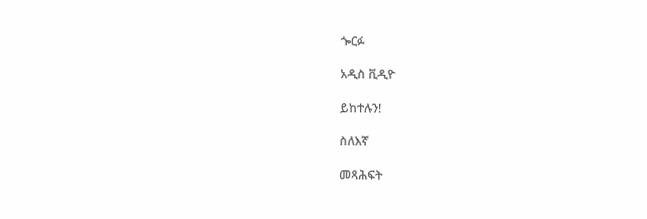ጐርፉ

አዲስ ቪዲዮ

ይከተሉን!

ስለእኛ

መጻሕፍት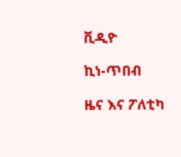ቪዲዮ

ኪነ-ጥበብ

ዜና እና ፖለቲካ